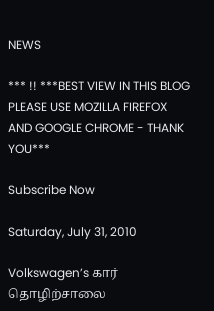NEWS

*** !! ***BEST VIEW IN THIS BLOG PLEASE USE MOZILLA FIREFOX AND GOOGLE CHROME - THANK YOU***

Subscribe Now

Saturday, July 31, 2010

Volkswagen’s கார் தொழிற்சாலை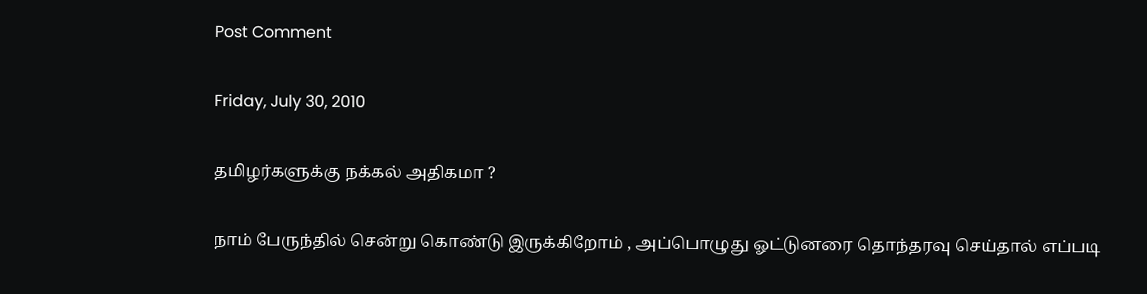Post Comment

Friday, July 30, 2010

தமிழர்களுக்கு நக்கல் அதிகமா ?

நாம் பேருந்தில் சென்று கொண்டு இருக்கிறோம் , அப்பொழுது ஓட்டுனரை தொந்தரவு செய்தால் எப்படி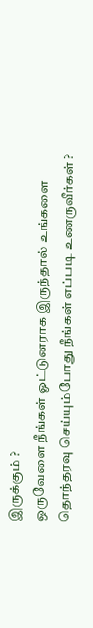இருக்கும் ?
ஒருவேளை நீங்கள் ஓட்டுனராக இருந்தால் உங்களை தொந்தரவு செய்யும்போது நீங்கள் எப்படி உணருவீர்கள் ?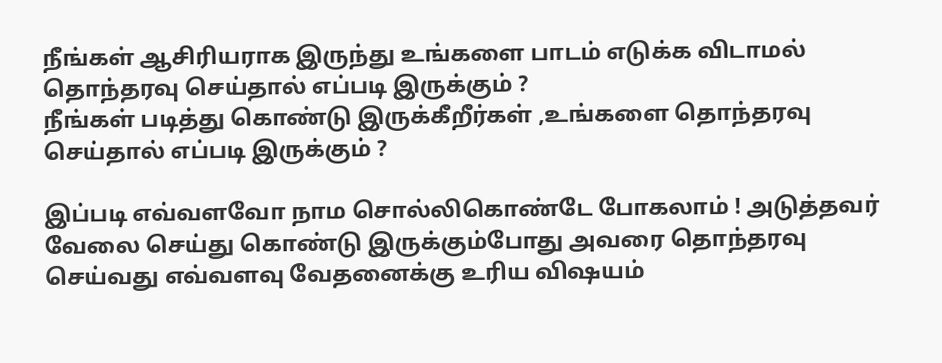நீங்கள் ஆசிரியராக இருந்து உங்களை பாடம் எடுக்க விடாமல் தொந்தரவு செய்தால் எப்படி இருக்கும் ?
நீங்கள் படித்து கொண்டு இருக்கீறீர்கள் ,உங்களை தொந்தரவு செய்தால் எப்படி இருக்கும் ?

இப்படி எவ்வளவோ நாம சொல்லிகொண்டே போகலாம் ! அடுத்தவர் வேலை செய்து கொண்டு இருக்கும்போது அவரை தொந்தரவு செய்வது எவ்வளவு வேதனைக்கு உரிய விஷயம்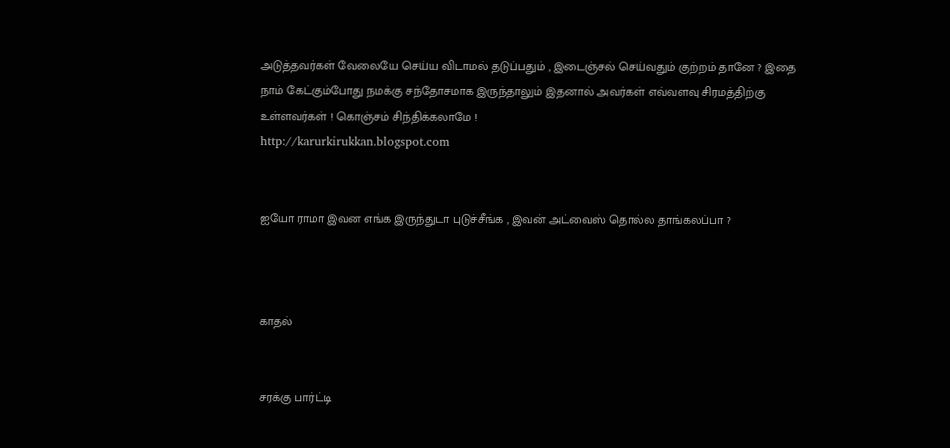அடுத்தவர்கள் வேலையே செய்ய விடாமல் தடுப்பதும் , இடைஞ்சல் செய்வதும் குற்றம் தானே ? இதை நாம் கேட்கும்போது நமக்கு சந்தோசமாக இருந்தாலும் இதனால் அவர்கள் எவ்வளவு சிரமத்திற்கு உள்ளவர்கள் ! கொஞ்சம் சிந்திக்கலாமே !
http://karurkirukkan.blogspot.com


ஐயோ ராமா இவன எங்க இருந்துடா புடுச்சீங்க , இவன் அட்வைஸ் தொல்ல தாங்கலப்பா ?



காதல்


சரக்கு பார்ட்டி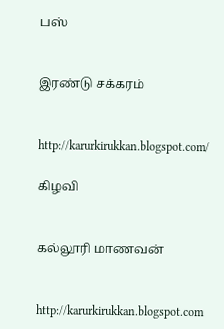பஸ்


இரண்டு சக்கரம்


http://karurkirukkan.blogspot.com/

கிழவி


கல்லூரி மாணவன்


http://karurkirukkan.blogspot.com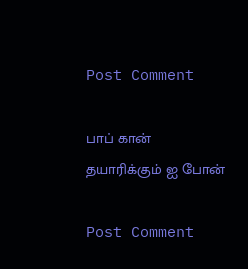Post Comment

பாப் கான் தயாரிக்கும் ஐ போன்

Post Comment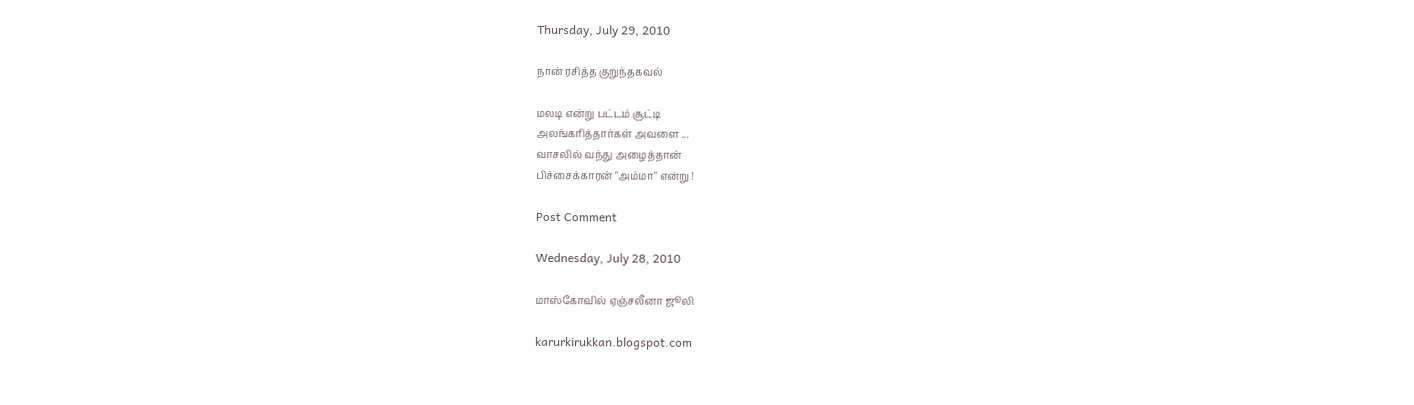Thursday, July 29, 2010

நான் ரசித்த குறுந்தகவல்

மலடி என்று பட்டம் சூட்டி
அலங்கரித்தார்கள் அவளை ...
வாசலில் வந்து அழைத்தான்
பிச்சைக்காரன் "அம்மா" என்று !

Post Comment

Wednesday, July 28, 2010

மாஸ்கோவில் ஏஞ்சலீனா ஜூலி

karurkirukkan.blogspot.com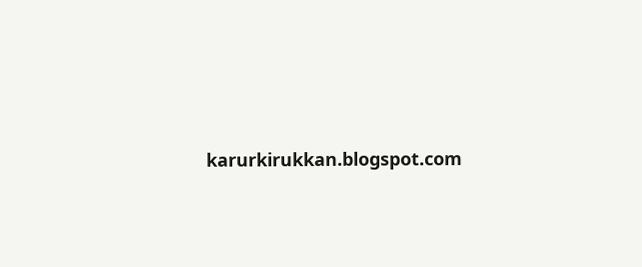karurkirukkan.blogspot.com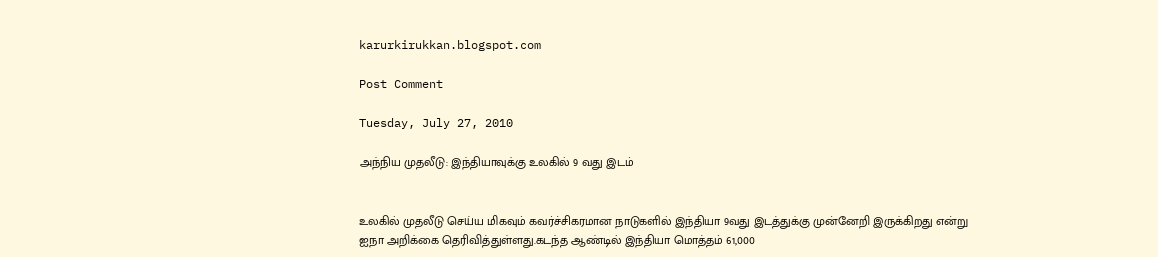karurkirukkan.blogspot.com

Post Comment

Tuesday, July 27, 2010

அந்நிய முதலீடு: இந்தியாவுக்கு உலகில் 9 வது இடம்


உலகில் முதலீடு செய்ய மிகவும் கவர்ச்சிகரமான நாடுகளில் இந்தியா 9வது இடத்துக்கு முன்னேறி இருக்கிறது என்று ஐநா அறிக்கை தெரிவித்துள்ளது.கடந்த ஆண்டில் இந்தியா மொத்தம் 61,000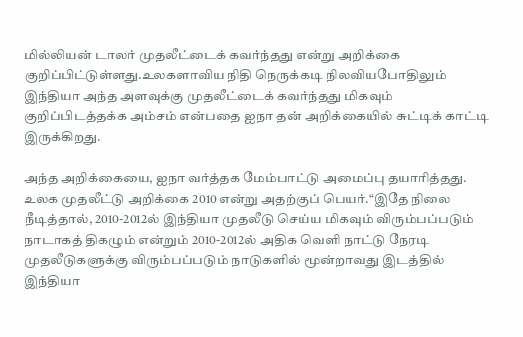மில்லியன் டாலர் முதலீட்டைக் கவர்ந்தது என்று அறிக்கை குறிப்பிட்டுள்ளது.உலகளாவிய நிதி நெருக்கடி நிலவியபோதிலும் இந்தியா அந்த அளவுக்கு முதலீட்டைக் கவர்ந்தது மிகவும் குறிப்பிடத்தக்க அம்சம் என்பதை ஐநா தன் அறிக்கையில் சுட்டிக் காட்டி இருக்கிறது.

அந்த அறிக்கையை, ஐநா வர்த்தக மேம்பாட்டு அமைப்பு தயாரித்தது. உலக முதலீட்டு அறிக்கை 2010 என்று அதற்குப் பெயர்.“இதே நிலை நீடித்தால், 2010-2012ல் இந்தியா முதலீடு செய்ய மிகவும் விரும்பப்படும் நாடாகத் திகழும் என்றும் 2010-2012ல் அதிக வெளி நாட்டு நேரடி முதலீடுகளுக்கு விரும்பப்படும் நாடுகளில் மூன்றாவது இடத்தில் இந்தியா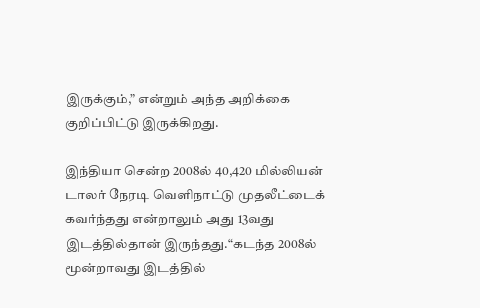இருக்கும்,” என்றும் அந்த அறிக்கை குறிப்பிட்டு இருக்கிறது.

இந்தியா சென்ற 2008ல் 40,420 மில்லியன் டாலர் நேரடி வெளிநாட்டு முதலீட்டைக் கவர்ந்தது என்றாலும் அது 13வது இடத்தில்தான் இருந்தது.“கடந்த 2008ல் மூன்றாவது இடத்தில்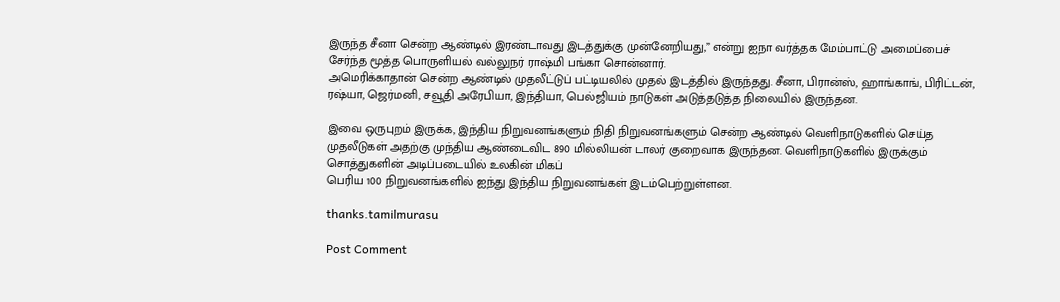இருந்த சீனா சென்ற ஆண்டில் இரண்டாவது இடத்துக்கு முன்னேறியது,” என்று ஐநா வர்த்தக மேம்பாட்டு அமைப்பைச் சேர்ந்த மூத்த பொருளியல் வல்லுநர் ராஷ்மி பங்கா சொன்னார்.
அமெரிக்காதான் சென்ற ஆண்டில் முதலீட்டுப் பட்டியலில் முதல் இடத்தில் இருந்தது. சீனா, பிரான்ஸ், ஹாங்காங், பிரிட்டன், ரஷ்யா, ஜெர்மனி, சவூதி அரேபியா, இந்தியா, பெல்ஜியம் நாடுகள் அடுத்தடுத்த நிலையில் இருந்தன.

இவை ஒருபுறம் இருக்க, இந்திய நிறுவனங்களும் நிதி நிறுவனங்களும் சென்ற ஆண்டில் வெளிநாடுகளில் செய்த முதலீடுகள் அதற்கு முந்திய ஆண்டைவிட 890 மில்லியன் டாலர் குறைவாக இருந்தன. வெளிநாடுகளில் இருக்கும் சொத்துகளின் அடிப்படையில் உலகின் மிகப்
பெரிய 100 நிறுவனங்களில் ஐந்து இந்திய நிறுவனங்கள் இடம்பெற்றுள்ளன.

thanks.tamilmurasu

Post Comment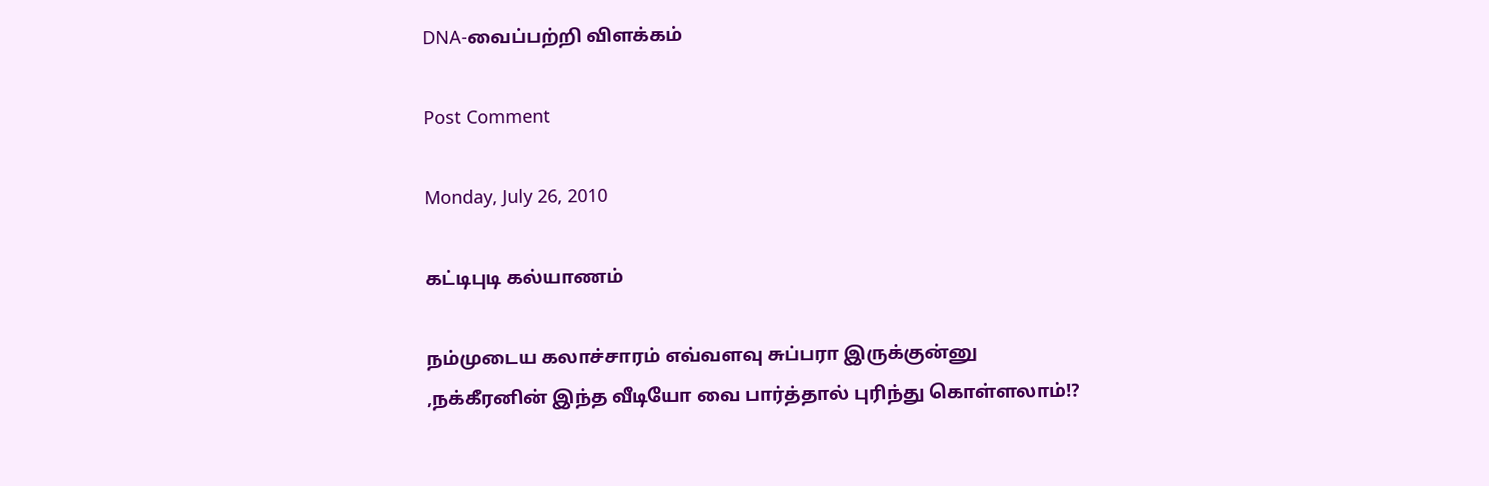DNA-வைப்பற்றி விளக்கம்

Post Comment

Monday, July 26, 2010

கட்டிபுடி கல்யாணம்

நம்முடைய கலாச்சாரம் எவ்வளவு சுப்பரா இருக்குன்னு ,நக்கீரனின் இந்த வீடியோ வை பார்த்தால் புரிந்து கொள்ளலாம்!?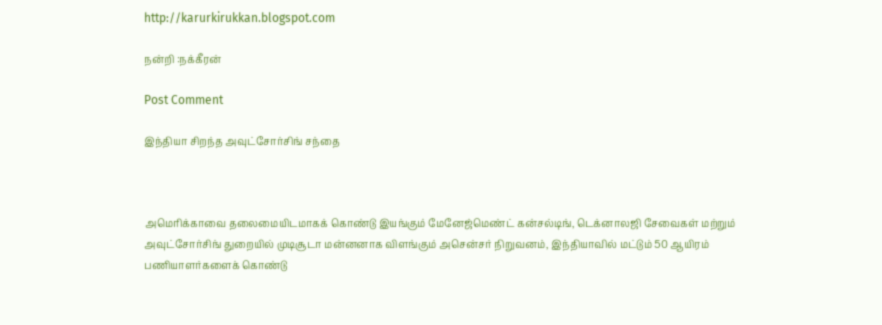http://karurkirukkan.blogspot.com

நன்றி :நக்கீரன்

Post Comment

இந்தியா சிறந்த அவுட்சோர்சிங் சந்தை



அமெரிக்காவை தலைமையிடமாகக் கொண்டு இயங்கும் மேனேஜ்மெண்ட் கன்சல்டிங், டெக்னாலஜி சேவைகள் மற்றும் அவுட்சோர்சிங் துறையில் முடிசூடா மன்னனாக விளங்கும் அசென்சர் நிறுவனம், இந்தியாவில் மட்டும் 50 ஆயிரம் பணியாளர்களைக் கொண்டு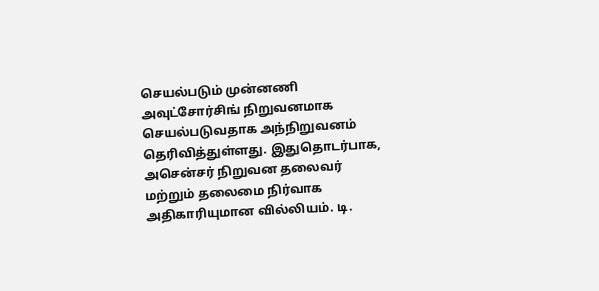செயல்படும் முன்னணி அவுட்சோர்சிங் நிறுவனமாக செயல்படுவதாக அந்நிறுவனம் தெரிவித்துள்ளது. இதுதொடர்பாக, அசென்சர் நிறுவன தலைவர் மற்றும் தலைமை நிர்வாக அதிகாரியுமான வில்லியம். டி.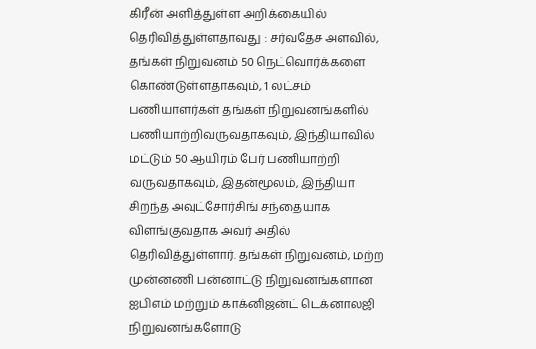கிரீன் அளித்துள்ள அறிக்கையில் தெரிவித்துள்ளதாவது : சர்வதேச அளவில், தங்கள் நிறுவனம் 50 நெட்வொர்க்களை கொண்டுள்ளதாகவும், 1 லட்சம் பணியாளர்கள் தங்கள் நிறுவனங்களில் பணியாற்றிவருவதாகவும், இந்தியாவில் மட்டும் 50 ஆயிரம் பேர் பணியாற்றி வருவதாகவும், இதன்மூலம், இந்தியா சிறந்த அவுட்சோர்சிங் சந்தையாக விளங்குவதாக அவர் அதில் தெரிவித்துள்ளார். தங்கள் நிறுவனம், மற்ற முன்னணி பன்னாட்டு நிறுவனங்களான ஐபிஎம் மற்றும் காக்னிஜன்ட் டெக்னாலஜி நிறுவனங்களோடு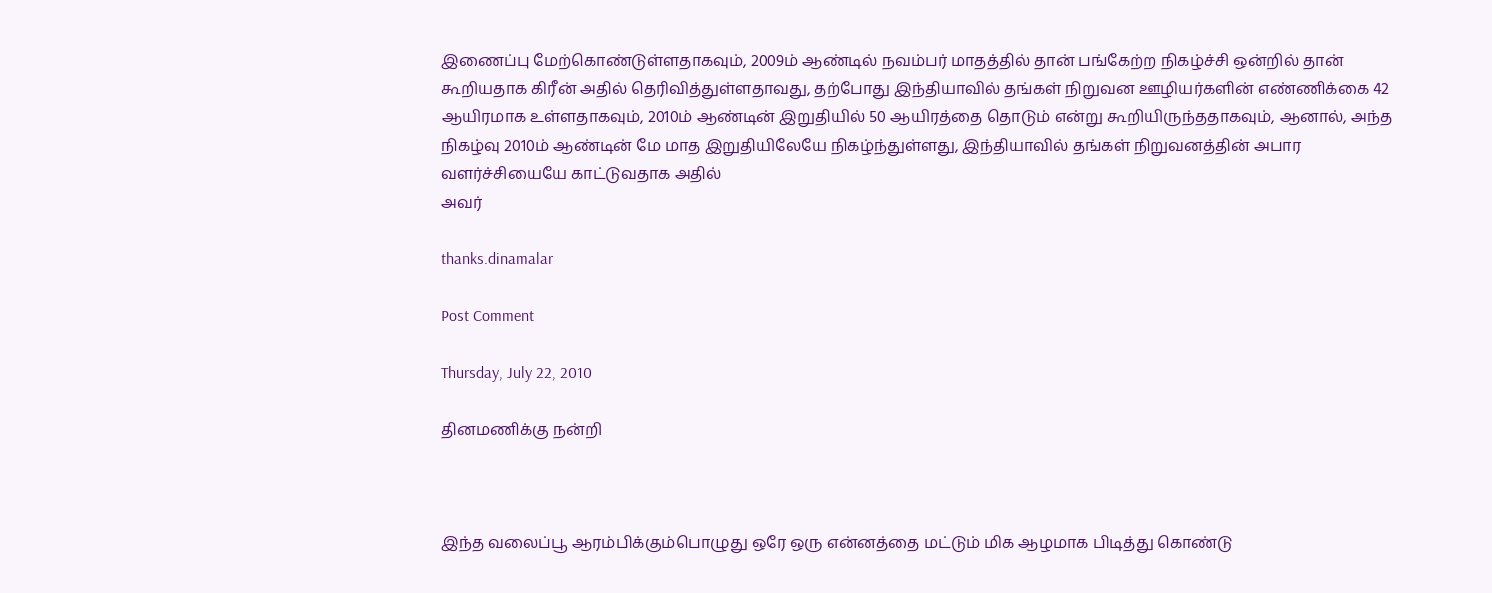இணைப்பு மேற்கொண்டுள்ளதாகவும், 2009ம் ஆண்டில் நவம்பர் மாதத்தில் தான் பங்கேற்ற நிகழ்ச்சி ஒன்றில் தான் கூறியதாக கிரீன் அதில் தெரிவித்துள்ளதாவது, தற்போது இந்தியாவில் தங்கள் நிறுவன ஊழியர்களின் எண்ணிக்கை 42 ஆயிரமாக உள்ளதாகவும், 2010ம் ஆண்டின் இறுதியில் 50 ஆயிரத்தை தொடும் என்று கூறியிருந்ததாகவும், ஆனால், அந்த நிகழ்வு 2010ம் ஆண்டின் மே மாத இறுதியிலேயே நிகழ்ந்துள்ளது, இந்தியாவில் தங்கள் நிறுவனத்தின் அபார வளர்ச்சியையே காட்டுவதாக அதில்
அவர்

thanks.dinamalar

Post Comment

Thursday, July 22, 2010

தினமணிக்கு நன்றி



இந்த வலைப்பூ ஆரம்பிக்கும்பொழுது ஒரே ஒரு என்னத்தை மட்டும் மிக ஆழமாக பிடித்து கொண்டு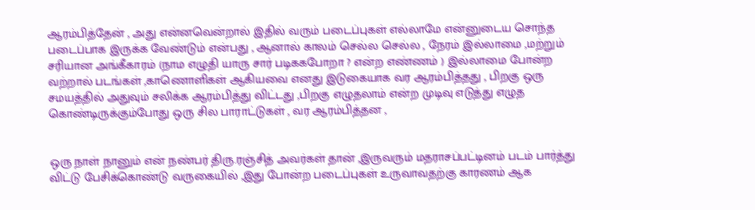ஆரம்பித்தேன் , அது என்னவென்றால் இதில் வரும் படைப்புகள் எல்லாமே என்னுடைய சொந்த படைப்பாக இருக்க வேண்டும் என்பது , ஆனால் காலம் செல்ல செல்ல , நேரம் இல்லாமை ,மற்றும் சரியான அங்கீகாரம் (நாம எழுதி யாரு சார் படிககபோறா ? என்ற எண்ணம் ) இல்லாமை போன்ற வற்றால் படங்கள் ,காணொளிகள் ஆகியவை எனது இடுகையாக வர ஆரம்பித்தது , பிறகு ஒரு சமயத்தில் அதுவும் சலிக்க ஆரம்பித்து விட்டது ,பிறகு எழுதலாம் என்ற முடிவு எடுத்து எழுத கொண்டிருக்கும்போது ஒரு சில பாராட்டுகள் , வர ஆரம்பித்தன ,


ஒரு நாள் நானும் என் நண்பர் திரு.ரஞ்சித் அவர்கள் தான் ,இருவரும் மதராசப்பட்டினம் படம் பார்த்து விட்டு பேசிக்கொண்டு வருகையில் ,இது போன்ற படைப்புகள் உருவாவதற்கு காரணம் ஆக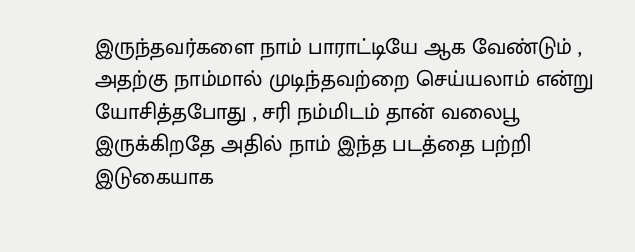இருந்தவர்களை நாம் பாராட்டியே ஆக வேண்டும் , அதற்கு நாம்மால் முடிந்தவற்றை செய்யலாம் என்று யோசித்தபோது , சரி நம்மிடம் தான் வலைபூ இருக்கிறதே அதில் நாம் இந்த படத்தை பற்றி இடுகையாக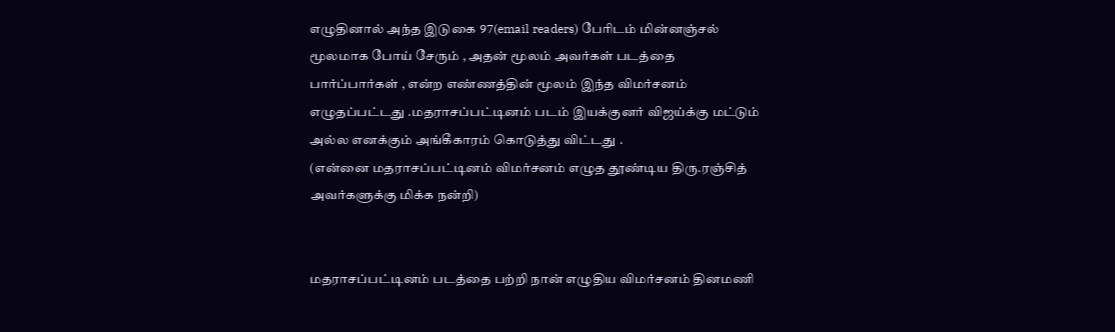எழுதினால் அந்த இடுகை 97(email readers) பேரிடம் மின்னஞ்சல் மூலமாக போய் சேரும் , அதன் மூலம் அவர்கள் படத்தை பார்ப்பார்கள் , என்ற எண்ணத்தின் மூலம் இந்த விமர்சனம் எழுதப்பட்டது .மதராசப்பட்டினம் படம் இயக்குனர் விஜய்க்கு மட்டும் அல்ல எனக்கும் அங்கீகாரம் கொடுத்து விட்டது .
(என்னை மதராசப்பட்டினம் விமர்சனம் எழுத தூண்டிய திரு.ரஞ்சித் அவர்களுக்கு மிக்க நன்றி)


மதராசப்பட்டினம் படத்தை பற்றி நான் எழுதிய விமர்சனம் தினமணி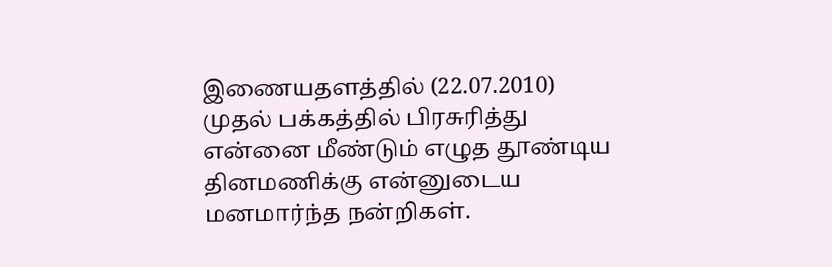இணையதளத்தில் (22.07.2010) முதல் பக்கத்தில் பிரசுரித்து என்னை மீண்டும் எழுத தூண்டிய தினமணிக்கு என்னுடைய மனமார்ந்த நன்றிகள்.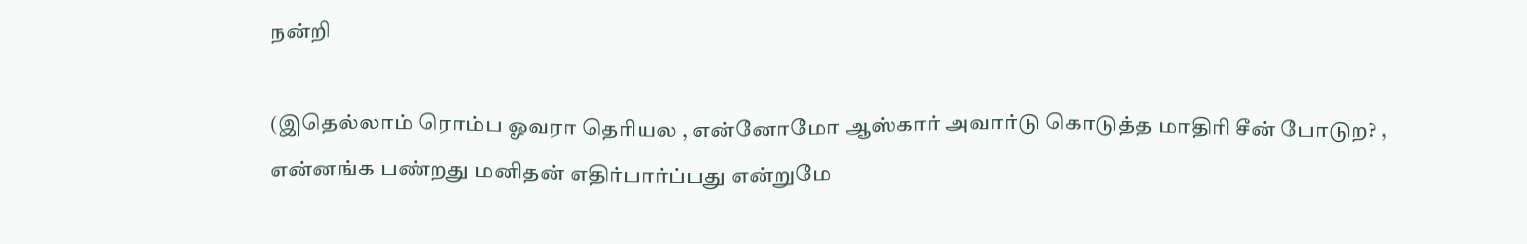நன்றி

(இதெல்லாம் ரொம்ப ஓவரா தெரியல , என்னோமோ ஆஸ்கார் அவார்டு கொடுத்த மாதிரி சீன் போடுற? , என்னங்க பண்றது மனிதன் எதிர்பார்ப்பது என்றுமே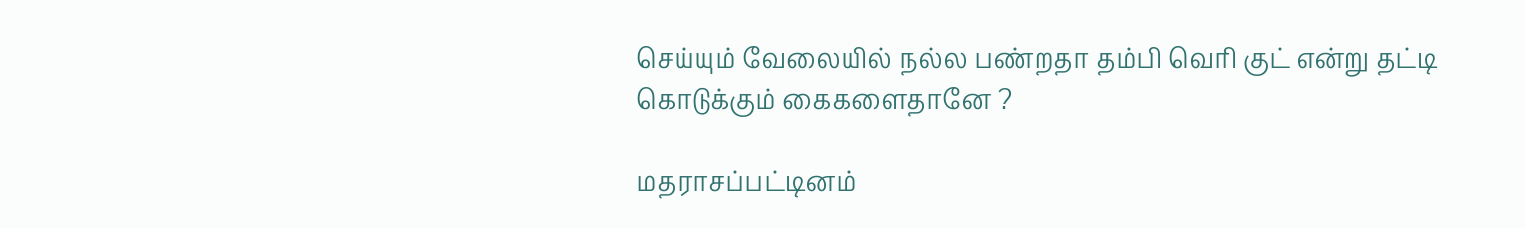செய்யும் வேலையில் நல்ல பண்றதா தம்பி வெரி குட் என்று தட்டி கொடுக்கும் கைகளைதானே ?

மதராசப்பட்டினம்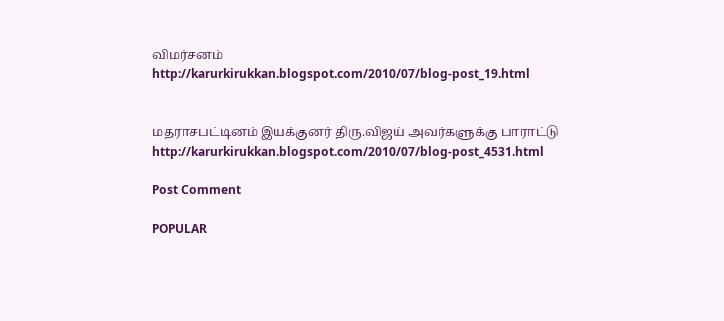விமர்சனம்
http://karurkirukkan.blogspot.com/2010/07/blog-post_19.html


மதராசபட்டினம் இயக்குனர் திரு.விஜய் அவர்களுக்கு பாராட்டு
http://karurkirukkan.blogspot.com/2010/07/blog-post_4531.html

Post Comment

POPULAR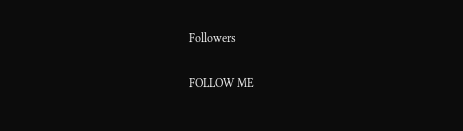Followers

FOLLOW ME